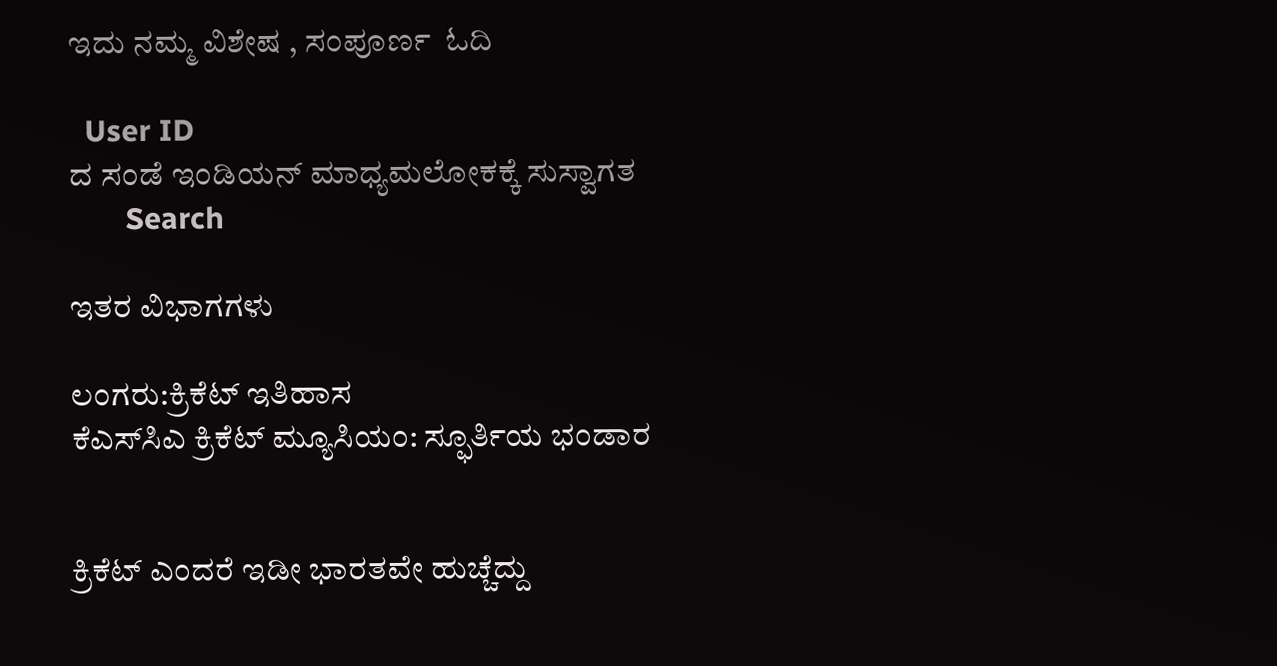ಇದು ನಮ್ಮ ವಿಶೇಷ , ಸಂಪೂರ್ಣ  ಓದಿ

  User ID
ದ ಸಂಡೆ ಇಂಡಿಯನ್ ಮಾಧ್ಯಮಲೋಕಕ್ಕೆ ಸುಸ್ವಾಗತ
       Search

ಇತರ ವಿಭಾಗಗಳು

ಲಂಗರು:ಕ್ರಿಕೆಟ್ ಇತಿಹಾಸ
ಕೆಎಸ್‌ಸಿಎ ಕ್ರಿಕೆಟ್ ಮ್ಯೂಸಿಯಂ: ಸ್ಫೂರ್ತಿಯ ಭಂಡಾರ


ಕ್ರಿಕೆಟ್ ಎಂದರೆ ಇಡೀ ಭಾರತವೇ ಹುಚ್ಚೆದ್ದು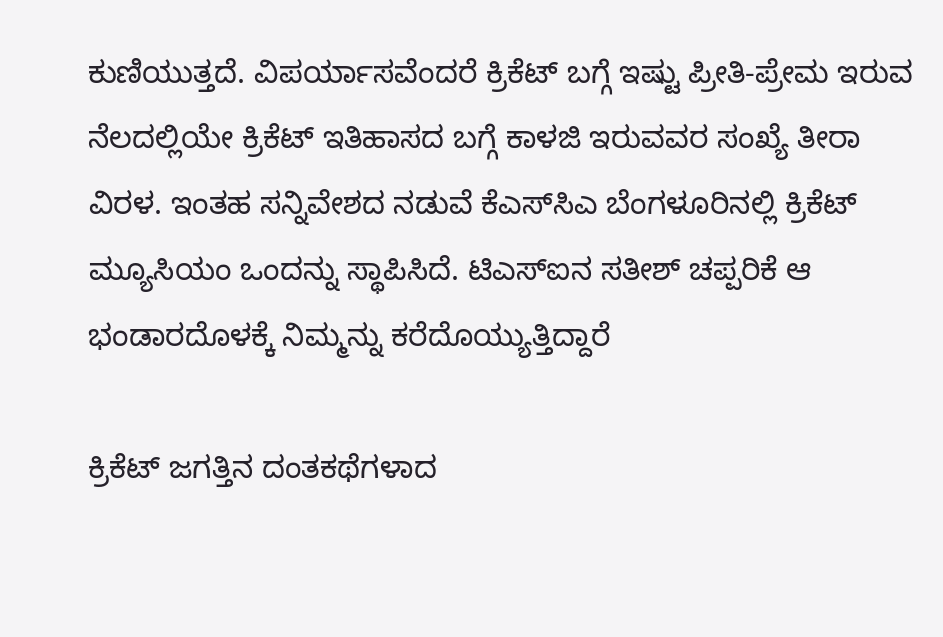ಕುಣಿಯುತ್ತದೆ. ವಿಪರ್ಯಾಸವೆಂದರೆ ಕ್ರಿಕೆಟ್ ಬಗ್ಗೆ ಇಷ್ಟು ಪ್ರೀತಿ-ಪ್ರೇಮ ಇರುವ ನೆಲದಲ್ಲಿಯೇ ಕ್ರಿಕೆಟ್ ಇತಿಹಾಸದ ಬಗ್ಗೆ ಕಾಳಜಿ ಇರುವವರ ಸಂಖ್ಯೆ ತೀರಾ ವಿರಳ. ಇಂತಹ ಸನ್ನಿವೇಶದ ನಡುವೆ ಕೆಎಸ್‌ಸಿಎ ಬೆಂಗಳೂರಿನಲ್ಲಿ ಕ್ರಿಕೆಟ್ ಮ್ಯೂಸಿಯಂ ಒಂದನ್ನು ಸ್ಥಾಪಿಸಿದೆ. ಟಿಎಸ್‌ಐನ ಸತೀಶ್ ಚಪ್ಪರಿಕೆ ಆ ಭಂಡಾರದೊಳಕ್ಕೆ ನಿಮ್ಮನ್ನು ಕರೆದೊಯ್ಯುತ್ತಿದ್ದಾರೆ

ಕ್ರಿಕೆಟ್ ಜಗತ್ತಿನ ದಂತಕಥೆಗಳಾದ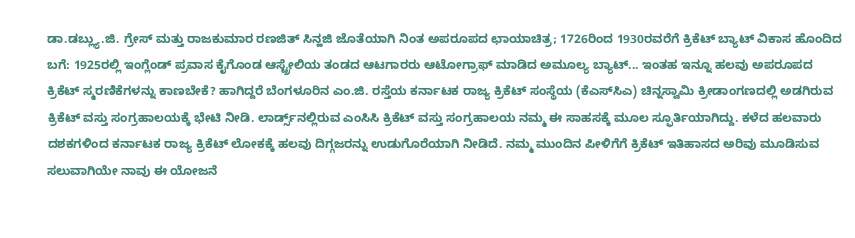ಡಾ.ಡಬ್ಲ್ಯು.ಜಿ. ಗ್ರೇಸ್ ಮತ್ತು ರಾಜಕುಮಾರ ರಣಜಿತ್ ಸಿನ್ಹಜಿ ಜೊತೆಯಾಗಿ ನಿಂತ ಅಪರೂಪದ ಛಾಯಾಚಿತ್ರ; 1726ರಿಂದ 1930ರವರೆಗೆ ಕ್ರಿಕೆಟ್ ಬ್ಯಾಟ್ ವಿಕಾಸ ಹೊಂದಿದ ಬಗೆ: 1925ರಲ್ಲಿ ಇಂಗ್ಲೆಂಡ್ ಪ್ರವಾಸ ಕೈಗೊಂಡ ಆಸ್ಟ್ರೇಲಿಯ ತಂಡದ ಆಟಗಾರರು ಆಟೋಗ್ರಾಫ್ ಮಾಡಿದ ಅಮೂಲ್ಯ ಬ್ಯಾಟ್... ಇಂತಹ ಇನ್ನೂ ಹಲವು ಅಪರೂಪದ ಕ್ರಿಕೆಟ್ ಸ್ಮರಣಿಕೆಗಳನ್ನು ಕಾಣಬೇಕೆ? ಹಾಗಿದ್ದರೆ ಬೆಂಗಳೂರಿನ ಎಂ.ಜಿ. ರಸ್ತೆಯ ಕರ್ನಾಟಕ ರಾಜ್ಯ ಕ್ರಿಕೆಟ್ ಸಂಸ್ಥೆಯ (ಕೆಎಸ್‌ಸಿಎ) ಚಿನ್ನಸ್ವಾಮಿ ಕ್ರೀಡಾಂಗಣದಲ್ಲಿ ಅಡಗಿರುವ ಕ್ರಿಕೆಟ್ ವಸ್ತು ಸಂಗ್ರಹಾಲಯಕ್ಕೆ ಭೇಟಿ ನೀಡಿ. ಲಾರ್ಡ್ಸ್‌ನಲ್ಲಿರುವ ಎಂಸಿಸಿ ಕ್ರಿಕೆಟ್ ವಸ್ತು ಸಂಗ್ರಹಾಲಯ ನಮ್ಮ ಈ ಸಾಹಸಕ್ಕೆ ಮೂಲ ಸ್ಫೂರ್ತಿಯಾಗಿದ್ದು. ಕಳೆದ ಹಲವಾರು ದಶಕಗಳಿಂದ ಕರ್ನಾಟಕ ರಾಜ್ಯ ಕ್ರಿಕೆಟ್ ಲೋಕಕ್ಕೆ ಹಲವು ದಿಗ್ಗಜರನ್ನು ಉಡುಗೊರೆಯಾಗಿ ನೀಡಿದೆ. ನಮ್ಮ ಮುಂದಿನ ಪೀಳಿಗೆಗೆ ಕ್ರಿಕೆಟ್ ಇತಿಹಾಸದ ಅರಿವು ಮೂಡಿಸುವ ಸಲುವಾಗಿಯೇ ನಾವು ಈ ಯೋಜನೆ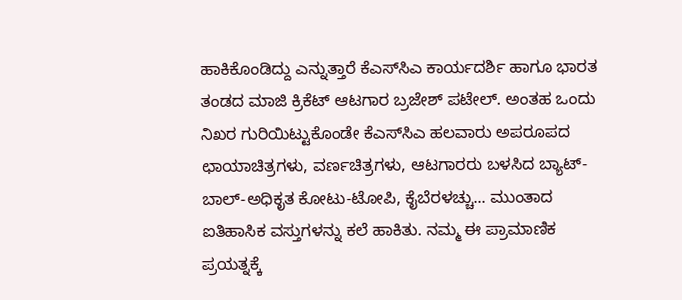ಹಾಕಿಕೊಂಡಿದ್ದು ಎನ್ನುತ್ತಾರೆ ಕೆಎಸ್‌ಸಿಎ ಕಾರ್ಯದರ್ಶಿ ಹಾಗೂ ಭಾರತ ತಂಡದ ಮಾಜಿ ಕ್ರಿಕೆಟ್ ಆಟಗಾರ ಬ್ರಜೇಶ್ ಪಟೇಲ್. ಅಂತಹ ಒಂದು ನಿಖರ ಗುರಿಯಿಟ್ಟುಕೊಂಡೇ ಕೆಎಸ್‌ಸಿಎ ಹಲವಾರು ಅಪರೂಪದ ಛಾಯಾಚಿತ್ರಗಳು, ವರ್ಣಚಿತ್ರಗಳು, ಆಟಗಾರರು ಬಳಸಿದ ಬ್ಯಾಟ್-ಬಾಲ್-ಅಧಿಕೃತ ಕೋಟು-ಟೋಪಿ, ಕೈಬೆರಳಚ್ಚು... ಮುಂತಾದ ಐತಿಹಾಸಿಕ ವಸ್ತುಗಳನ್ನು ಕಲೆ ಹಾಕಿತು. ನಮ್ಮ ಈ ಪ್ರಾಮಾಣಿಕ ಪ್ರಯತ್ನಕ್ಕೆ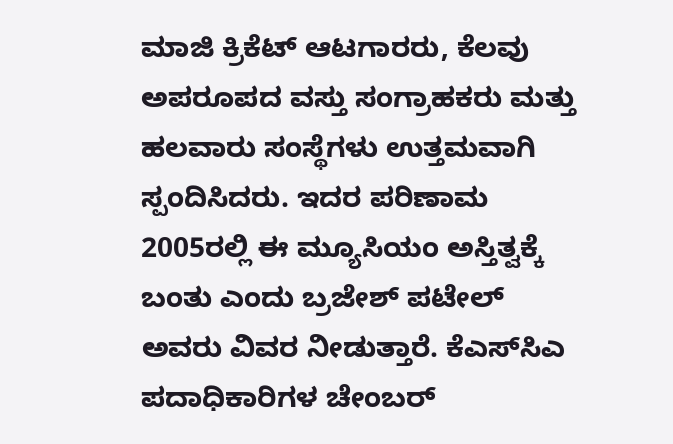ಮಾಜಿ ಕ್ರಿಕೆಟ್ ಆಟಗಾರರು, ಕೆಲವು ಅಪರೂಪದ ವಸ್ತು ಸಂಗ್ರಾಹಕರು ಮತ್ತು ಹಲವಾರು ಸಂಸ್ಥೆಗಳು ಉತ್ತಮವಾಗಿ ಸ್ಪಂದಿಸಿದರು. ಇದರ ಪರಿಣಾಮ 2005ರಲ್ಲಿ ಈ ಮ್ಯೂಸಿಯಂ ಅಸ್ತಿತ್ವಕ್ಕೆ ಬಂತು ಎಂದು ಬ್ರಜೇಶ್ ಪಟೇಲ್ ಅವರು ವಿವರ ನೀಡುತ್ತಾರೆ. ಕೆಎಸ್‌ಸಿಎ ಪದಾಧಿಕಾರಿಗಳ ಚೇಂಬರ್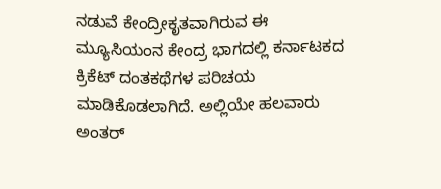ನಡುವೆ ಕೇಂದ್ರೀಕೃತವಾಗಿರುವ ಈ ಮ್ಯೂಸಿಯಂನ ಕೇಂದ್ರ ಭಾಗದಲ್ಲಿ ಕರ್ನಾಟಕದ ಕ್ರಿಕೆಟ್ ದಂತಕಥೆಗಳ ಪರಿಚಯ ಮಾಡಿಕೊಡಲಾಗಿದೆ. ಅಲ್ಲಿಯೇ ಹಲವಾರು ಅಂತರ್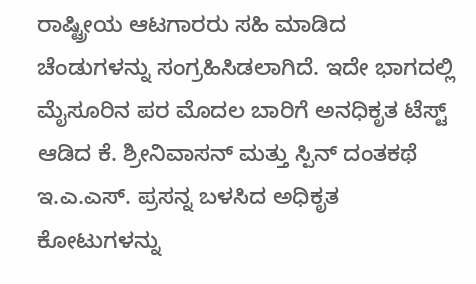ರಾಷ್ಟ್ರೀಯ ಆಟಗಾರರು ಸಹಿ ಮಾಡಿದ ಚೆಂಡುಗಳನ್ನು ಸಂಗ್ರಹಿಸಿಡಲಾಗಿದೆ. ಇದೇ ಭಾಗದಲ್ಲಿ ಮೈಸೂರಿನ ಪರ ಮೊದಲ ಬಾರಿಗೆ ಅನಧಿಕೃತ ಟೆಸ್ಟ್ ಆಡಿದ ಕೆ. ಶ್ರೀನಿವಾಸನ್ ಮತ್ತು ಸ್ಪಿನ್ ದಂತಕಥೆ ಇ.ಎ.ಎಸ್. ಪ್ರಸನ್ನ ಬಳಸಿದ ಅಧಿಕೃತ ಕೋಟುಗಳನ್ನು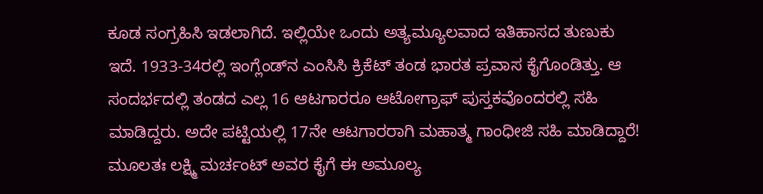ಕೂಡ ಸಂಗ್ರಹಿಸಿ ಇಡಲಾಗಿದೆ. ಇಲ್ಲಿಯೇ ಒಂದು ಅತ್ಯಮ್ಯೂಲವಾದ ಇತಿಹಾಸದ ತುಣುಕು ಇದೆ. 1933-34ರಲ್ಲಿ ಇಂಗ್ಲೆಂಡ್‌ನ ಎಂಸಿಸಿ ಕ್ರಿಕೆಟ್ ತಂಡ ಭಾರತ ಪ್ರವಾಸ ಕೈಗೊಂಡಿತ್ತು. ಆ ಸಂದರ್ಭದಲ್ಲಿ ತಂಡದ ಎಲ್ಲ 16 ಆಟಗಾರರೂ ಆಟೋಗ್ರಾಫ್ ಪುಸ್ತಕವೊಂದರಲ್ಲಿ ಸಹಿ ಮಾಡಿದ್ದರು. ಅದೇ ಪಟ್ಟಿಯಲ್ಲಿ 17ನೇ ಆಟಗಾರರಾಗಿ ಮಹಾತ್ಮ ಗಾಂಧೀಜಿ ಸಹಿ ಮಾಡಿದ್ದಾರೆ! ಮೂಲತಃ ಲಕ್ಷ್ಮಿ ಮರ್ಚಂಟ್ ಅವರ ಕೈಗೆ ಈ ಅಮೂಲ್ಯ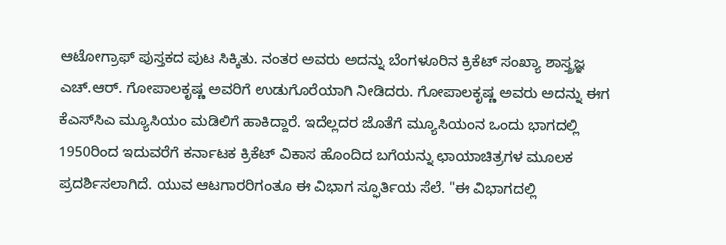ಆಟೋಗ್ರಾಫ್ ಪುಸ್ತಕದ ಪುಟ ಸಿಕ್ಕಿತು. ನಂತರ ಅವರು ಅದನ್ನು ಬೆಂಗಳೂರಿನ ಕ್ರಿಕೆಟ್ ಸಂಖ್ಯಾ ಶಾಸ್ತ್ರಜ್ಞ ಎಚ್.ಆರ್. ಗೋಪಾಲಕೃಷ್ಣ ಅವರಿಗೆ ಉಡುಗೊರೆಯಾಗಿ ನೀಡಿದರು. ಗೋಪಾಲಕೃಷ್ಣ ಅವರು ಅದನ್ನು ಈಗ ಕೆಎಸ್‌ಸಿಎ ಮ್ಯೂಸಿಯಂ ಮಡಿಲಿಗೆ ಹಾಕಿದ್ದಾರೆ. ಇದೆಲ್ಲದರ ಜೊತೆಗೆ ಮ್ಯೂಸಿಯಂನ ಒಂದು ಭಾಗದಲ್ಲಿ 1950ರಿಂದ ಇದುವರೆಗೆ ಕರ್ನಾಟಕ ಕ್ರಿಕೆಟ್ ವಿಕಾಸ ಹೊಂದಿದ ಬಗೆಯನ್ನು ಛಾಯಾಚಿತ್ರಗಳ ಮೂಲಕ ಪ್ರದರ್ಶಿಸಲಾಗಿದೆ. ಯುವ ಆಟಗಾರರಿಗಂತೂ ಈ ವಿಭಾಗ ಸ್ಫೂರ್ತಿಯ ಸೆಲೆ. "ಈ ವಿಭಾಗದಲ್ಲಿ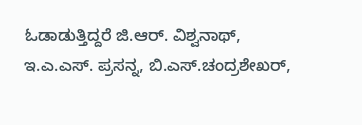ಓಡಾಡುತ್ತಿದ್ದರೆ ಜಿ.ಆರ್. ವಿಶ್ವನಾಥ್, ಇ.ಎ.ಎಸ್. ಪ್ರಸನ್ನ, ಬಿ.ಎಸ್.ಚಂದ್ರಶೇಖರ್,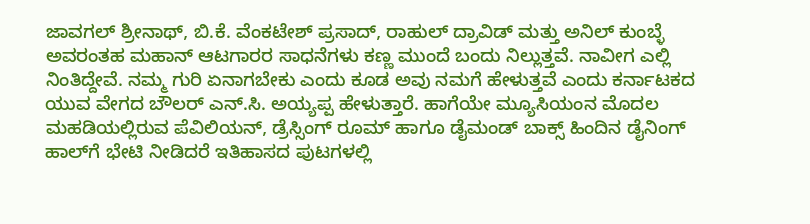ಜಾವಗಲ್ ಶ್ರೀನಾಥ್, ಬಿ.ಕೆ. ವೆಂಕಟೇಶ್ ಪ್ರಸಾದ್, ರಾಹುಲ್ ದ್ರಾವಿಡ್ ಮತ್ತು ಅನಿಲ್ ಕುಂಬ್ಳೆ ಅವರಂತಹ ಮಹಾನ್ ಆಟಗಾರರ ಸಾಧನೆಗಳು ಕಣ್ಣ ಮುಂದೆ ಬಂದು ನಿಲ್ಲುತ್ತವೆ. ನಾವೀಗ ಎಲ್ಲಿ ನಿಂತಿದ್ದೇವೆ. ನಮ್ಮ ಗುರಿ ಏನಾಗಬೇಕು ಎಂದು ಕೂಡ ಅವು ನಮಗೆ ಹೇಳುತ್ತವೆ ಎಂದು ಕರ್ನಾಟಕದ ಯುವ ವೇಗದ ಬೌಲರ್ ಎನ್.ಸಿ. ಅಯ್ಯಪ್ಪ ಹೇಳುತ್ತಾರೆ. ಹಾಗೆಯೇ ಮ್ಯೂಸಿಯಂನ ಮೊದಲ ಮಹಡಿಯಲ್ಲಿರುವ ಪೆವಿಲಿಯನ್, ಡ್ರೆಸ್ಸಿಂಗ್ ರೂಮ್ ಹಾಗೂ ಡೈಮಂಡ್ ಬಾಕ್ಸ್ ಹಿಂದಿನ ಡೈನಿಂಗ್ ಹಾಲ್‌ಗೆ ಭೇಟಿ ನೀಡಿದರೆ ಇತಿಹಾಸದ ಪುಟಗಳಲ್ಲಿ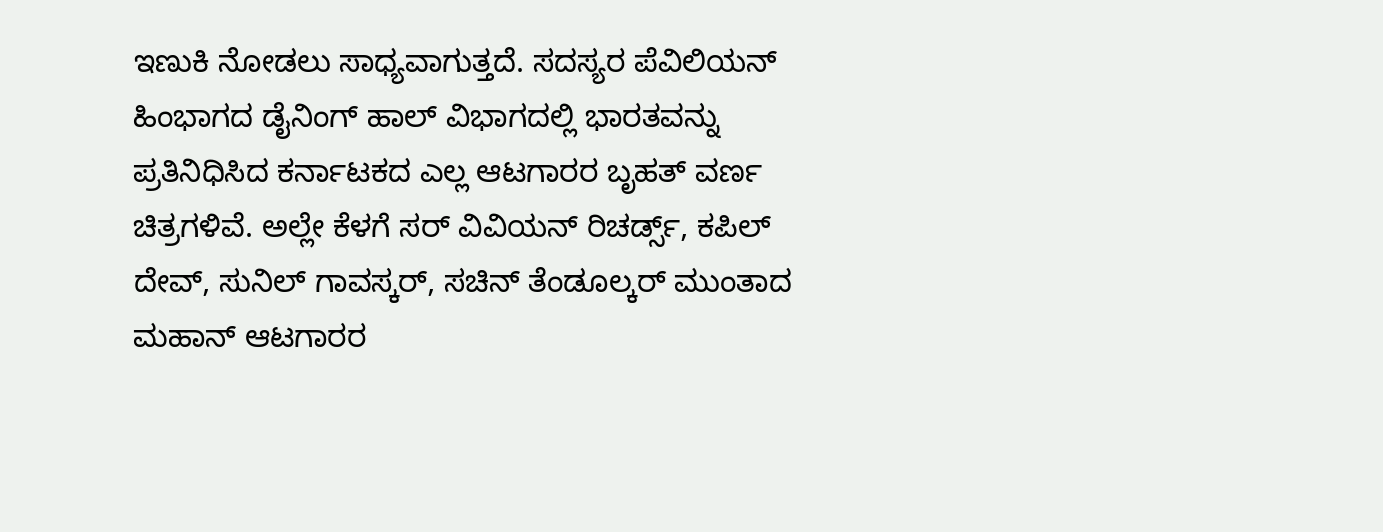ಇಣುಕಿ ನೋಡಲು ಸಾಧ್ಯವಾಗುತ್ತದೆ. ಸದಸ್ಯರ ಪೆವಿಲಿಯನ್ ಹಿಂಭಾಗದ ಡೈನಿಂಗ್ ಹಾಲ್ ವಿಭಾಗದಲ್ಲಿ ಭಾರತವನ್ನು ಪ್ರತಿನಿಧಿಸಿದ ಕರ್ನಾಟಕದ ಎಲ್ಲ ಆಟಗಾರರ ಬೃಹತ್ ವರ್ಣ ಚಿತ್ರಗಳಿವೆ. ಅಲ್ಲೇ ಕೆಳಗೆ ಸರ್ ವಿವಿಯನ್ ರಿಚರ್ಡ್ಸ್, ಕಪಿಲ್ ದೇವ್, ಸುನಿಲ್ ಗಾವಸ್ಕರ್, ಸಚಿನ್ ತೆಂಡೂಲ್ಕರ್ ಮುಂತಾದ ಮಹಾನ್ ಆಟಗಾರರ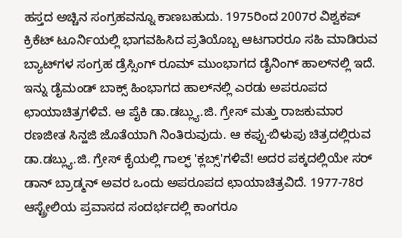ಹಸ್ತದ ಅಚ್ಚಿನ ಸಂಗ್ರಹವನ್ನೂ ಕಾಣಬಹುದು. 1975ರಿಂದ 2007ರ ವಿಶ್ವಕಪ್ ಕ್ರಿಕೆಟ್ ಟೂರ್ನಿಯಲ್ಲಿ ಭಾಗವಹಿಸಿದ ಪ್ರತಿಯೊಬ್ಬ ಆಟಗಾರರೂ ಸಹಿ ಮಾಡಿರುವ ಬ್ಯಾಟ್‌ಗಳ ಸಂಗ್ರಹ ಡ್ರೆಸ್ಸಿಂಗ್ ರೂಮ್ ಮುಂಭಾಗದ ಡೈನಿಂಗ್ ಹಾಲ್‌ನಲ್ಲಿ ಇದೆ. ಇನ್ನು ಡೈಮಂಡ್ ಬಾಕ್ಸ್ ಹಿಂಭಾಗದ ಹಾಲ್‌ನಲ್ಲಿ ಎರಡು ಅಪರೂಪದ ಛಾಯಾಚಿತ್ರಗಳಿವೆ. ಆ ಪೈಕಿ ಡಾ.ಡಬ್ಲ್ಯು.ಜಿ. ಗ್ರೇಸ್ ಮತ್ತು ರಾಜಕುಮಾರ ರಣಜೀತ ಸಿನ್ಹಜಿ ಜೊತೆಯಾಗಿ ನಿಂತಿರುವುದು. ಆ ಕಪ್ಪು-ಬಿಳುಪು ಚಿತ್ರದಲ್ಲಿರುವ ಡಾ.ಡಬ್ಲ್ಯು.ಜಿ. ಗ್ರೇಸ್ ಕೈಯಲ್ಲಿ ಗಾಲ್ಫ್ 'ಕ್ಲಬ್ಸ್'ಗಳಿವೆ! ಅದರ ಪಕ್ಕದಲ್ಲಿಯೇ ಸರ್ ಡಾನ್ ಬ್ರಾಡ್ಮನ್ ಅವರ ಒಂದು ಅಪರೂಪದ ಛಾಯಾಚಿತ್ರವಿದೆ. 1977-78ರ ಆಸ್ಟ್ರೇಲಿಯ ಪ್ರವಾಸದ ಸಂದರ್ಭದಲ್ಲಿ ಕಾಂಗರೂ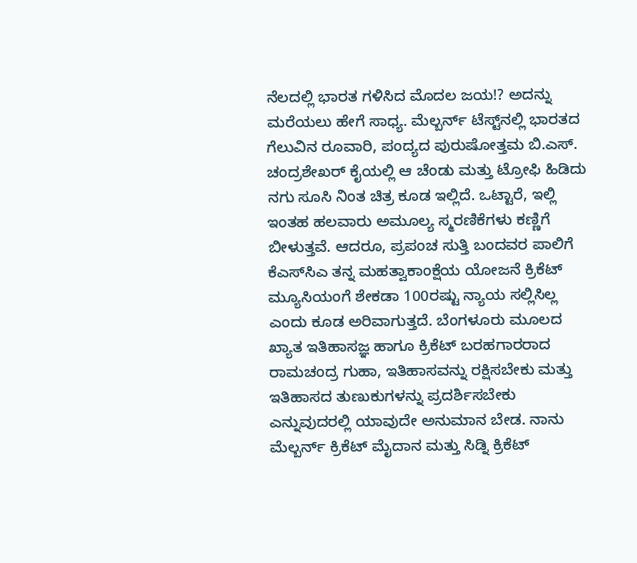ನೆಲದಲ್ಲಿ ಭಾರತ ಗಳಿಸಿದ ಮೊದಲ ಜಯ!? ಅದನ್ನು ಮರೆಯಲು ಹೇಗೆ ಸಾಧ್ಯ. ಮೆಲ್ಬರ್ನ್ ಟೆಸ್ಟ್‌ನಲ್ಲಿ ಭಾರತದ ಗೆಲುವಿನ ರೂವಾರಿ, ಪಂದ್ಯದ ಪುರುಷೋತ್ತಮ ಬಿ.ಎಸ್. ಚಂದ್ರಶೇಖರ್ ಕೈಯಲ್ಲಿ ಆ ಚೆಂಡು ಮತ್ತು ಟ್ರೋಫಿ ಹಿಡಿದು ನಗು ಸೂಸಿ ನಿಂತ ಚಿತ್ರ ಕೂಡ ಇಲ್ಲಿದೆ. ಒಟ್ಟಾರೆ, ಇಲ್ಲಿ ಇಂತಹ ಹಲವಾರು ಅಮೂಲ್ಯ ಸ್ಮರಣಿಕೆಗಳು ಕಣ್ಣಿಗೆ ಬೀಳುತ್ತವೆ. ಆದರೂ, ಪ್ರಪಂಚ ಸುತ್ತಿ ಬಂದವರ ಪಾಲಿಗೆ ಕೆಎಸ್‌ಸಿಎ ತನ್ನ ಮಹತ್ವಾಕಾಂಕ್ಷೆಯ ಯೋಜನೆ ಕ್ರಿಕೆಟ್ ಮ್ಯೂಸಿಯಂಗೆ ಶೇಕಡಾ 100ರಷ್ಟು ನ್ಯಾಯ ಸಲ್ಲಿಸಿಲ್ಲ ಎಂದು ಕೂಡ ಅರಿವಾಗುತ್ತದೆ. ಬೆಂಗಳೂರು ಮೂಲದ ಖ್ಯಾತ ಇತಿಹಾಸಜ್ಞ ಹಾಗೂ ಕ್ರಿಕೆಟ್ ಬರಹಗಾರರಾದ ರಾಮಚಂದ್ರ ಗುಹಾ, ಇತಿಹಾಸವನ್ನು ರಕ್ಷಿಸಬೇಕು ಮತ್ತು ಇತಿಹಾಸದ ತುಣುಕುಗಳನ್ನು ಪ್ರದರ್ಶಿಸಬೇಕು ಎನ್ನುವುದರಲ್ಲಿ ಯಾವುದೇ ಅನುಮಾನ ಬೇಡ. ನಾನು ಮೆಲ್ಬರ್ನ್ ಕ್ರಿಕೆಟ್ ಮೈದಾನ ಮತ್ತು ಸಿಡ್ನಿ ಕ್ರಿಕೆಟ್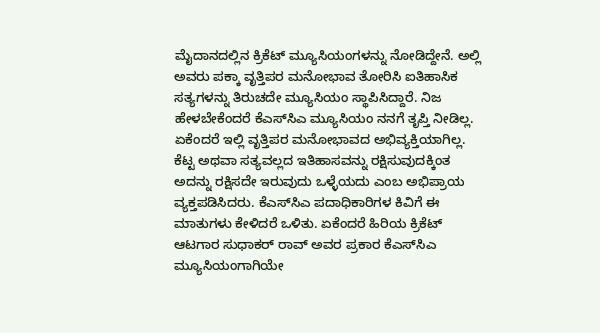ಮೈದಾನದಲ್ಲಿನ ಕ್ರಿಕೆಟ್ ಮ್ಯೂಸಿಯಂಗಳನ್ನು ನೋಡಿದ್ದೇನೆ. ಅಲ್ಲಿ ಅವರು ಪಕ್ಕಾ ವೃತ್ತಿಪರ ಮನೋಭಾವ ತೋರಿಸಿ ಐತಿಹಾಸಿಕ ಸತ್ಯಗಳನ್ನು ತಿರುಚದೇ ಮ್ಯೂಸಿಯಂ ಸ್ಥಾಪಿಸಿದ್ದಾರೆ. ನಿಜ ಹೇಳಬೇಕೆಂದರೆ ಕೆಎಸ್‌ಸಿಎ ಮ್ಯೂಸಿಯಂ ನನಗೆ ತೃಪ್ತಿ ನೀಡಿಲ್ಲ. ಏಕೆಂದರೆ ಇಲ್ಲಿ ವೃತ್ತಿಪರ ಮನೋಭಾವದ ಅಭಿವ್ಯಕ್ತಿಯಾಗಿಲ್ಲ. ಕೆಟ್ಟ ಅಥವಾ ಸತ್ಯವಲ್ಲದ ಇತಿಹಾಸವನ್ನು ರಕ್ಷಿಸುವುದಕ್ಕಿಂತ ಅದನ್ನು ರಕ್ಷಿಸದೇ ಇರುವುದು ಒಳ್ಳೆಯದು ಎಂಬ ಅಭಿಪ್ರಾಯ ವ್ಯಕ್ತಪಡಿಸಿದರು. ಕೆಎಸ್‌ಸಿಎ ಪದಾಧಿಕಾರಿಗಳ ಕಿವಿಗೆ ಈ ಮಾತುಗಳು ಕೇಳಿದರೆ ಒಳಿತು. ಏಕೆಂದರೆ ಹಿರಿಯ ಕ್ರಿಕೆಟ್ ಆಟಗಾರ ಸುಧಾಕರ್ ರಾವ್ ಅವರ ಪ್ರಕಾರ ಕೆಎಸ್‌ಸಿಎ ಮ್ಯೂಸಿಯಂಗಾಗಿಯೇ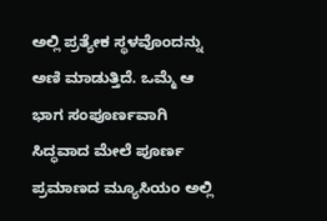ಅಲ್ಲಿ ಪ್ರತ್ಯೇಕ ಸ್ಥಳವೊಂದನ್ನು ಅಣಿ ಮಾಡುತ್ತಿದೆ. ಒಮ್ಮೆ ಆ ಭಾಗ ಸಂಪೂರ್ಣವಾಗಿ ಸಿದ್ಧವಾದ ಮೇಲೆ ಪೂರ್ಣ ಪ್ರಮಾಣದ ಮ್ಯೂಸಿಯಂ ಅಲ್ಲಿ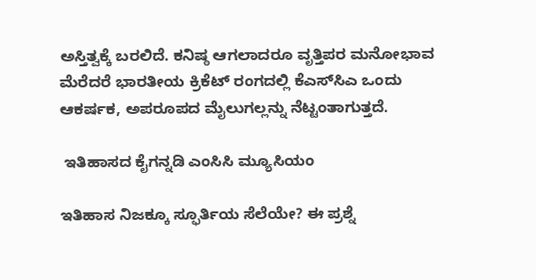ಅಸ್ತಿತ್ವಕ್ಕೆ ಬರಲಿದೆ. ಕನಿಷ್ಠ ಆಗಲಾದರೂ ವೃತ್ತಿಪರ ಮನೋಭಾವ ಮೆರೆದರೆ ಭಾರತೀಯ ಕ್ರಿಕೆಟ್ ರಂಗದಲ್ಲಿ ಕೆಎಸ್‌ಸಿಎ ಒಂದು ಆಕರ್ಷಕ, ಅಪರೂಪದ ಮೈಲುಗಲ್ಲನ್ನು ನೆಟ್ಟಂತಾಗುತ್ತದೆ.

 ಇತಿಹಾಸದ ಕೈಗನ್ನಡಿ ಎಂಸಿಸಿ ಮ್ಯೂಸಿಯಂ

ಇತಿಹಾಸ ನಿಜಕ್ಕೂ ಸ್ಫೂರ್ತಿಯ ಸೆಲೆಯೇ? ಈ ಪ್ರಶ್ನೆ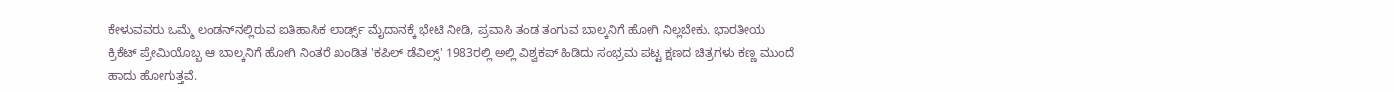ಕೇಳುವವರು ಒಮ್ಮೆ ಲಂಡನ್‌ನಲ್ಲಿರುವ ಐತಿಹಾಸಿಕ ಲಾರ್ಡ್ಸ್ ಮೈದಾನಕ್ಕೆ ಭೇಟಿ ನೀಡಿ, ಪ್ರವಾಸಿ ತಂಡ ತಂಗುವ ಬಾಲ್ಕನಿಗೆ ಹೋಗಿ ನಿಲ್ಲಬೇಕು. ಭಾರತೀಯ ಕ್ರಿಕೆಟ್ ಪ್ರೇಮಿಯೊಬ್ಬ ಆ ಬಾಲ್ಕನಿಗೆ ಹೋಗಿ ನಿಂತರೆ ಖಂಡಿತ 'ಕಪಿಲ್ ಡೆವಿಲ್ಸ್' 1983ರಲ್ಲಿ ಅಲ್ಲಿ ವಿಶ್ವಕಪ್ ಹಿಡಿದು ಸಂಭ್ರಮ ಪಟ್ಟ ಕ್ಷಣದ ಚಿತ್ರಗಳು ಕಣ್ಣ ಮುಂದೆ ಹಾದು ಹೋಗುತ್ತವೆ.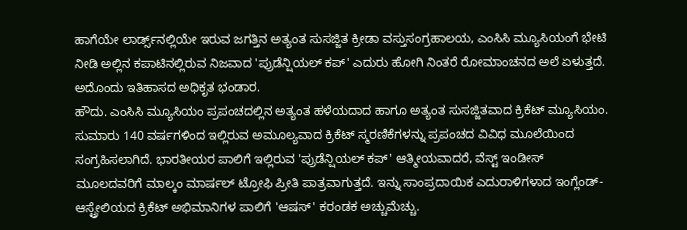ಹಾಗೆಯೇ ಲಾರ್ಡ್ಸ್‌ನಲ್ಲಿಯೇ ಇರುವ ಜಗತ್ತಿನ ಅತ್ಯಂತ ಸುಸಜ್ಜಿತ ಕ್ರೀಡಾ ವಸ್ತುಸಂಗ್ರಹಾಲಯ, ಎಂಸಿಸಿ ಮ್ಯೂಸಿಯಂಗೆ ಭೇಟಿ ನೀಡಿ ಅಲ್ಲಿನ ಕಪಾಟಿನಲ್ಲಿರುವ ನಿಜವಾದ 'ಪ್ರುಡೆನ್ಷಿಯಲ್ ಕಪ್' ಎದುರು ಹೋಗಿ ನಿಂತರೆ ರೋಮಾಂಚನದ ಅಲೆ ಏಳುತ್ತದೆ. ಅದೊಂದು ಇತಿಹಾಸದ ಅಧಿಕೃತ ಭಂಡಾರ.
ಹೌದು. ಎಂಸಿಸಿ ಮ್ಯೂಸಿಯಂ ಪ್ರಪಂಚದಲ್ಲಿನ ಅತ್ಯಂತ ಹಳೆಯದಾದ ಹಾಗೂ ಅತ್ಯಂತ ಸುಸಜ್ಜಿತವಾದ ಕ್ರಿಕೆಟ್ ಮ್ಯೂಸಿಯಂ. ಸುಮಾರು 140 ವರ್ಷಗಳಿಂದ ಇಲ್ಲಿರುವ ಅಮೂಲ್ಯವಾದ ಕ್ರಿಕೆಟ್ ಸ್ಮರಣಿಕೆಗಳನ್ನು ಪ್ರಪಂಚದ ವಿವಿಧ ಮೂಲೆಯಿಂದ ಸಂಗ್ರಹಿಸಲಾಗಿದೆ. ಭಾರತೀಯರ ಪಾಲಿಗೆ ಇಲ್ಲಿರುವ 'ಪ್ರುಡೆನ್ಷಿಯಲ್ ಕಪ್' ಆತ್ಮೀಯವಾದರೆ, ವೆಸ್ಟ್ ಇಂಡೀಸ್ ಮೂಲದವರಿಗೆ ಮಾಲ್ಕಂ ಮಾರ್ಷಲ್ ಟ್ರೋಫಿ ಪ್ರೀತಿ ಪಾತ್ರವಾಗುತ್ತದೆ. ಇನ್ನು ಸಾಂಪ್ರದಾಯಿಕ ಎದುರಾಳಿಗಳಾದ ಇಂಗ್ಲೆಂಡ್- ಆಸ್ಟ್ರೇಲಿಯದ ಕ್ರಿಕೆಟ್ ಅಭಿಮಾನಿಗಳ ಪಾಲಿಗೆ 'ಆಷಸ್' ಕರಂಡಕ ಅಚ್ಚುಮೆಚ್ಚು.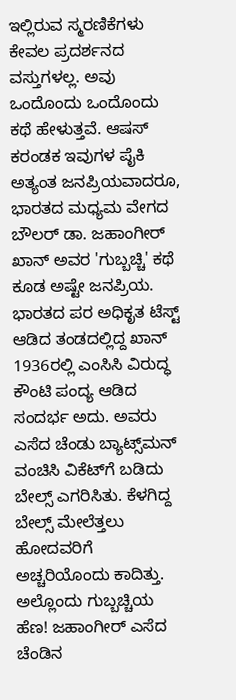ಇಲ್ಲಿರುವ ಸ್ಮರಣಿಕೆಗಳು ಕೇವಲ ಪ್ರದರ್ಶನದ ವಸ್ತುಗಳಲ್ಲ. ಅವು ಒಂದೊಂದು ಒಂದೊಂದು ಕಥೆ ಹೇಳುತ್ತವೆ. ಆಷಸ್ ಕರಂಡಕ ಇವುಗಳ ಪೈಕಿ ಅತ್ಯಂತ ಜನಪ್ರಿಯವಾದರೂ, ಭಾರತದ ಮಧ್ಯಮ ವೇಗದ ಬೌಲರ್ ಡಾ. ಜಹಾಂಗೀರ್ ಖಾನ್ ಅವರ 'ಗುಬ್ಬಚ್ಚಿ' ಕಥೆ ಕೂಡ ಅಷ್ಟೇ ಜನಪ್ರಿಯ. ಭಾರತದ ಪರ ಅಧಿಕೃತ ಟೆಸ್ಟ್ ಆಡಿದ ತಂಡದಲ್ಲಿದ್ದ ಖಾನ್ 1936ರಲ್ಲಿ ಎಂಸಿಸಿ ವಿರುದ್ಧ ಕೌಂಟಿ ಪಂದ್ಯ ಆಡಿದ ಸಂದರ್ಭ ಅದು. ಅವರು ಎಸೆದ ಚೆಂಡು ಬ್ಯಾಟ್ಸ್‌ಮನ್ ವಂಚಿಸಿ ವಿಕೆಟ್‌ಗೆ ಬಡಿದು ಬೇಲ್ಸ್ ಎಗರಿಸಿತು. ಕೆಳಗಿದ್ದ ಬೇಲ್ಸ್ ಮೇಲೆತ್ತಲು ಹೋದವರಿಗೆ ಅಚ್ಚರಿಯೊಂದು ಕಾದಿತ್ತು. ಅಲ್ಲೊಂದು ಗುಬ್ಬಚ್ಚಿಯ ಹೆಣ! ಜಹಾಂಗೀರ್ ಎಸೆದ ಚೆಂಡಿನ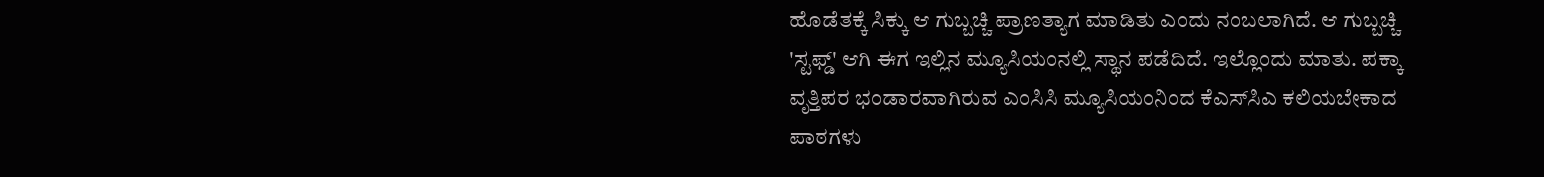ಹೊಡೆತಕ್ಕೆ ಸಿಕ್ಕು ಆ ಗುಬ್ಬಚ್ಚಿ ಪ್ರಾಣತ್ಯಾಗ ಮಾಡಿತು ಎಂದು ನಂಬಲಾಗಿದೆ. ಆ ಗುಬ್ಬಚ್ಚಿ 'ಸ್ಟಫ್ಡ್' ಆಗಿ ಈಗ ಇಲ್ಲಿನ ಮ್ಯೂಸಿಯಂನಲ್ಲಿ ಸ್ಥಾನ ಪಡೆದಿದೆ. ಇಲ್ಲೊಂದು ಮಾತು. ಪಕ್ಕಾ ವೃತ್ತಿಪರ ಭಂಡಾರವಾಗಿರುವ ಎಂಸಿಸಿ ಮ್ಯೂಸಿಯಂನಿಂದ ಕೆಎಸ್‌ಸಿಎ ಕಲಿಯಬೇಕಾದ ಪಾಠಗಳು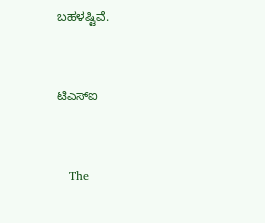ಬಹಳಷ್ಟಿವೆ.


ಟಿಎಸ್‌ಐ


   The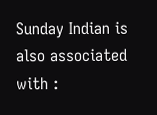Sunday Indian is also associated with :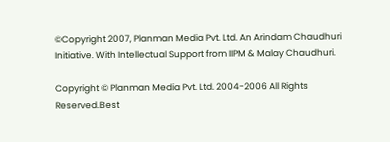©Copyright 2007, Planman Media Pvt. Ltd. An Arindam Chaudhuri Initiative. With Intellectual Support from IIPM & Malay Chaudhuri.

Copyright © Planman Media Pvt. Ltd. 2004-2006 All Rights Reserved.Best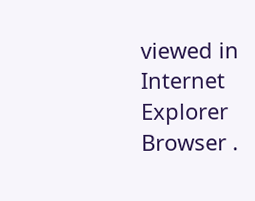viewed in Internet Explorer Browser .